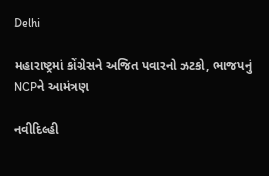Delhi

મહારાષ્ટ્રમાં કોંગ્રેસને અજિત પવારનો ઝટકો, ભાજપનું NCPને આમંત્રણ

નવીદિલ્હી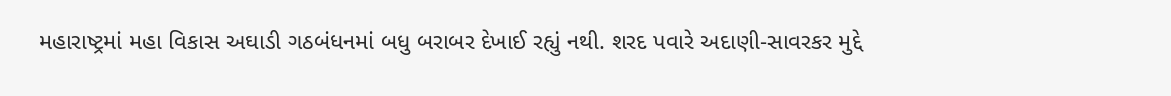મહારાષ્ટ્રમાં મહા વિકાસ અઘાડી ગઠબંધનમાં બધુ બરાબર દેખાઈ રહ્યું નથી. શરદ પવારે અદાણી-સાવરકર મુદ્દે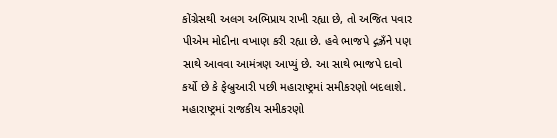કોંગ્રેસથી અલગ અભિપ્રાય રાખી રહ્યા છે, તો અજિત પવાર પીએમ મોદીના વખાણ કરી રહ્યા છે. હવે ભાજપે દ્ગઝ્રઁને પણ સાથે આવવા આમંત્રણ આપ્યું છે. આ સાથે ભાજપે દાવો કર્યો છે કે ફેબ્રુઆરી પછી મહારાષ્ટ્રમાં સમીકરણો બદલાશે. મહારાષ્ટ્રમાં રાજકીય સમીકરણો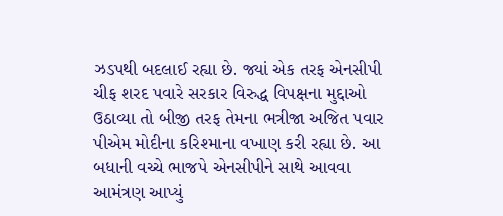ઝડપથી બદલાઈ રહ્યા છે. જ્યાં એક તરફ એનસીપી ચીફ શરદ પવારે સરકાર વિરુદ્ધ વિપક્ષના મુદ્દાઓ ઉઠાવ્યા તો બીજી તરફ તેમના ભત્રીજા અજિત પવાર પીએમ મોદીના કરિશ્માના વખાણ કરી રહ્યા છે. આ બધાની વચ્ચે ભાજપે એનસીપીને સાથે આવવા આમંત્રણ આપ્યું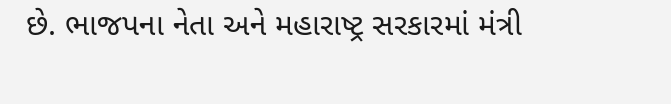છે. ભાજપના નેતા અને મહારાષ્ટ્ર સરકારમાં મંત્રી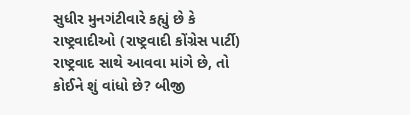સુધીર મુનગંટીવારે કહ્યું છે કે રાષ્ટ્રવાદીઓ (રાષ્ટ્રવાદી કોંગ્રેસ પાર્ટી) રાષ્ટ્રવાદ સાથે આવવા માંગે છે, તો કોઈને શું વાંધો છે? બીજી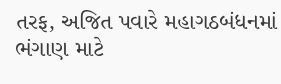તરફ, અજિત પવારે મહાગઠબંધનમાં ભંગાણ માટે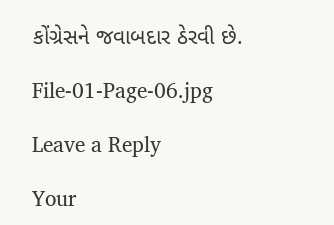કોંગ્રેસને જવાબદાર ઠેરવી છે.

File-01-Page-06.jpg

Leave a Reply

Your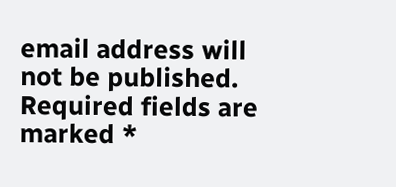email address will not be published. Required fields are marked *